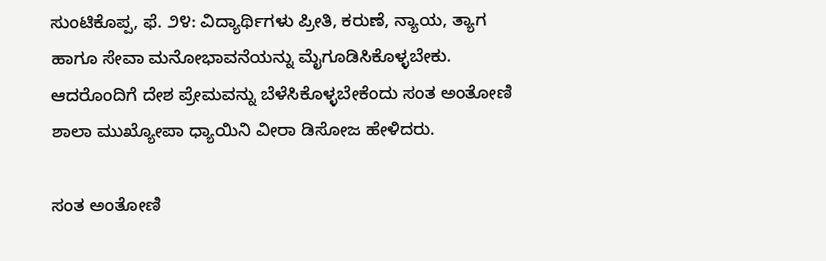ಸುಂಟಿಕೊಪ್ಪ, ಫೆ. ೨೪: ವಿದ್ಯಾರ್ಥಿಗಳು ಪ್ರೀತಿ, ಕರುಣೆ, ನ್ಯಾಯ, ತ್ಯಾಗ ಹಾಗೂ ಸೇವಾ ಮನೋಭಾವನೆಯನ್ನು ಮೈಗೂಡಿಸಿಕೊಳ್ಳಬೇಕು. ಆದರೊಂದಿಗೆ ದೇಶ ಪ್ರೇಮವನ್ನು ಬೆಳೆಸಿಕೊಳ್ಳಬೇಕೆಂದು ಸಂತ ಅಂತೋಣಿ ಶಾಲಾ ಮುಖ್ಯೋಪಾ ಧ್ಯಾಯಿನಿ ವೀರಾ ಡಿಸೋಜ ಹೇಳಿದರು.

ಸಂತ ಅಂತೋಣಿ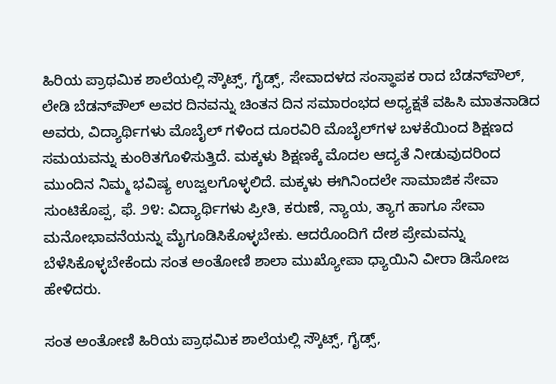ಹಿರಿಯ ಪ್ರಾಥಮಿಕ ಶಾಲೆಯಲ್ಲಿ ಸ್ಕೌಟ್ಸ್, ಗೈಡ್ಸ್, ಸೇವಾದಳದ ಸಂಸ್ಥಾಪಕ ರಾದ ಬೆಡನ್‌ಪೌಲ್, ಲೇಡಿ ಬೆಡನ್‌ಪೌಲ್ ಅವರ ದಿನವನ್ನು ಚಿಂತನ ದಿನ ಸಮಾರಂಭದ ಅಧ್ಯಕ್ಷತೆ ವಹಿಸಿ ಮಾತನಾಡಿದ ಅವರು, ವಿದ್ಯಾರ್ಥಿಗಳು ಮೊಬೈಲ್ ಗಳಿಂದ ದೂರವಿರಿ ಮೊಬೈಲ್‌ಗಳ ಬಳಕೆಯಿಂದ ಶಿಕ್ಷಣದ ಸಮಯವನ್ನು ಕುಂಠಿತಗೊಳಿಸುತ್ತಿದೆ. ಮಕ್ಕಳು ಶಿಕ್ಷಣಕ್ಕೆ ಮೊದಲ ಆದ್ಯತೆ ನೀಡುವುದರಿಂದ ಮುಂದಿನ ನಿಮ್ಮ ಭವಿಷ್ಯ ಉಜ್ವಲಗೊಳ್ಳಲಿದೆ. ಮಕ್ಕಳು ಈಗಿನಿಂದಲೇ ಸಾಮಾಜಿಕ ಸೇವಾ ಸುಂಟಿಕೊಪ್ಪ, ಫೆ. ೨೪: ವಿದ್ಯಾರ್ಥಿಗಳು ಪ್ರೀತಿ, ಕರುಣೆ, ನ್ಯಾಯ, ತ್ಯಾಗ ಹಾಗೂ ಸೇವಾ ಮನೋಭಾವನೆಯನ್ನು ಮೈಗೂಡಿಸಿಕೊಳ್ಳಬೇಕು. ಆದರೊಂದಿಗೆ ದೇಶ ಪ್ರೇಮವನ್ನು ಬೆಳೆಸಿಕೊಳ್ಳಬೇಕೆಂದು ಸಂತ ಅಂತೋಣಿ ಶಾಲಾ ಮುಖ್ಯೋಪಾ ಧ್ಯಾಯಿನಿ ವೀರಾ ಡಿಸೋಜ ಹೇಳಿದರು.

ಸಂತ ಅಂತೋಣಿ ಹಿರಿಯ ಪ್ರಾಥಮಿಕ ಶಾಲೆಯಲ್ಲಿ ಸ್ಕೌಟ್ಸ್, ಗೈಡ್ಸ್,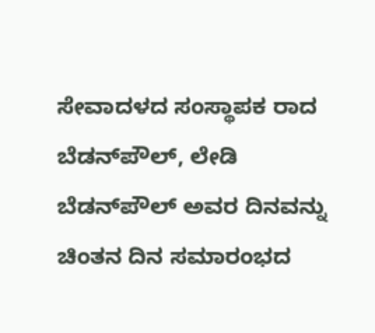ಸೇವಾದಳದ ಸಂಸ್ಥಾಪಕ ರಾದ ಬೆಡನ್‌ಪೌಲ್, ಲೇಡಿ ಬೆಡನ್‌ಪೌಲ್ ಅವರ ದಿನವನ್ನು ಚಿಂತನ ದಿನ ಸಮಾರಂಭದ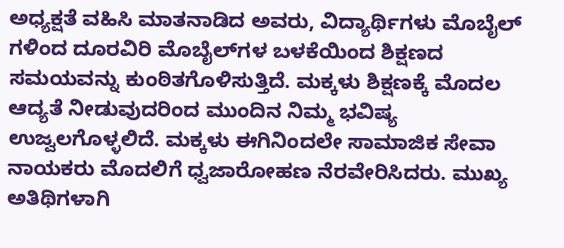ಅಧ್ಯಕ್ಷತೆ ವಹಿಸಿ ಮಾತನಾಡಿದ ಅವರು, ವಿದ್ಯಾರ್ಥಿಗಳು ಮೊಬೈಲ್ ಗಳಿಂದ ದೂರವಿರಿ ಮೊಬೈಲ್‌ಗಳ ಬಳಕೆಯಿಂದ ಶಿಕ್ಷಣದ ಸಮಯವನ್ನು ಕುಂಠಿತಗೊಳಿಸುತ್ತಿದೆ. ಮಕ್ಕಳು ಶಿಕ್ಷಣಕ್ಕೆ ಮೊದಲ ಆದ್ಯತೆ ನೀಡುವುದರಿಂದ ಮುಂದಿನ ನಿಮ್ಮ ಭವಿಷ್ಯ ಉಜ್ವಲಗೊಳ್ಳಲಿದೆ. ಮಕ್ಕಳು ಈಗಿನಿಂದಲೇ ಸಾಮಾಜಿಕ ಸೇವಾ ನಾಯಕರು ಮೊದಲಿಗೆ ಧ್ವಜಾರೋಹಣ ನೆರವೇರಿಸಿದರು. ಮುಖ್ಯ ಅತಿಥಿಗಳಾಗಿ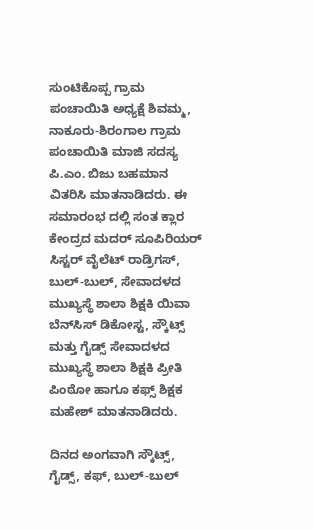ಸುಂಟಿಕೊಪ್ಪ ಗ್ರಾಮ ಪಂಚಾಯಿತಿ ಅಧ್ಯಕ್ಷೆ ಶಿವಮ್ಮ, ನಾಕೂರು-ಶಿರಂಗಾಲ ಗ್ರಾಮ ಪಂಚಾಯಿತಿ ಮಾಜಿ ಸದಸ್ಯ ಪಿ.ಎಂ. ಬಿಜು ಬಹಮಾನ ವಿತರಿಸಿ ಮಾತನಾಡಿದರು. ಈ ಸಮಾರಂಭ ದಲ್ಲಿ ಸಂತ ಕ್ಲಾರ ಕೇಂದ್ರದ ಮದರ್ ಸೂಪಿರಿಯರ್ ಸಿಸ್ಟರ್ ವೈಲೆಟ್ ರಾಡ್ರಿಗಸ್, ಬುಲ್-ಬುಲ್, ಸೇವಾದಳದ ಮುಖ್ಯಸ್ಥೆ ಶಾಲಾ ಶಿಕ್ಷಕಿ ಯಿವಾ ಬೆನ್‌ಸಿಸ್ ಡಿಕೋಸ್ಟ, ಸ್ಕೌಟ್ಸ್ ಮತ್ತು ಗೈಡ್ಸ್ ಸೇವಾದಳದ ಮುಖ್ಯಸ್ಥೆ ಶಾಲಾ ಶಿಕ್ಷಕಿ ಪ್ರೀತಿ ಪಿಂಠೋ ಹಾಗೂ ಕಫ್ಸ್ ಶಿಕ್ಷಕ ಮಹೇಶ್ ಮಾತನಾಡಿದರು.

ದಿನದ ಅಂಗವಾಗಿ ಸ್ಕೌಟ್ಸ್, ಗೈಡ್ಸ್, ಕಫ್, ಬುಲ್-ಬುಲ್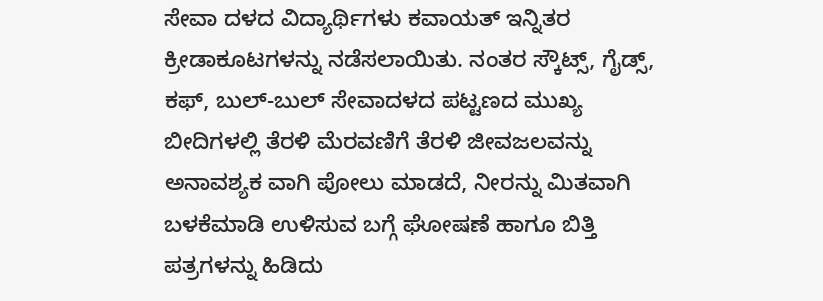ಸೇವಾ ದಳದ ವಿದ್ಯಾರ್ಥಿಗಳು ಕವಾಯತ್ ಇನ್ನಿತರ ಕ್ರೀಡಾಕೂಟಗಳನ್ನು ನಡೆಸಲಾಯಿತು. ನಂತರ ಸ್ಕೌಟ್ಸ್, ಗೈಡ್ಸ್, ಕಫ್, ಬುಲ್-ಬುಲ್ ಸೇವಾದಳದ ಪಟ್ಟಣದ ಮುಖ್ಯ ಬೀದಿಗಳಲ್ಲಿ ತೆರಳಿ ಮೆರವಣಿಗೆ ತೆರಳಿ ಜೀವಜಲವನ್ನು ಅನಾವಶ್ಯಕ ವಾಗಿ ಪೋಲು ಮಾಡದೆ, ನೀರನ್ನು ಮಿತವಾಗಿ ಬಳಕೆಮಾಡಿ ಉಳಿಸುವ ಬಗ್ಗೆ ಘೋಷಣೆ ಹಾಗೂ ಬಿತ್ತಿ ಪತ್ರಗಳನ್ನು ಹಿಡಿದು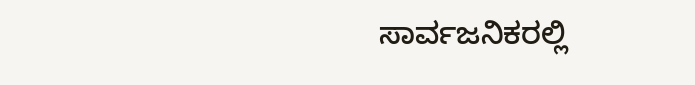ಸಾರ್ವಜನಿಕರಲ್ಲಿ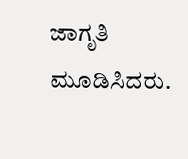ಜಾಗೃತಿ ಮೂಡಿಸಿದರು.